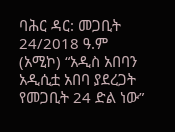ባሕር ዳር: መጋቢት 24/2018 ዓ.ም (አሚኮ) “አዲስ አበባን አዲሲቷ አበባ ያደረጋት የመጋቢት 24 ድል ነው”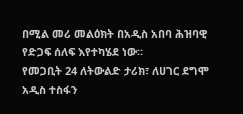በሚል መሪ መልዕክት በአዲስ አበባ ሕዝባዊ የድጋፍ ሰለፍ እየተካሄደ ነው።
የመጋቢት 24 ለትውልድ ታሪክ፣ ለሀገር ደግሞ አዲስ ተስፋን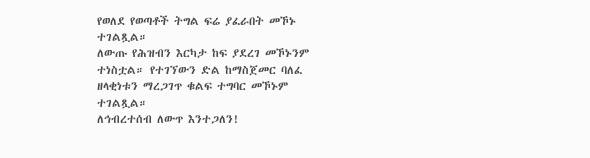የወለደ የወጣቶች ትግል ፍሬ ያፈራበት መኾኑ ተገልጿል።
ለውጡ የሕዝብን እርካታ ከፍ ያደረገ መኾኑንም ተነስቷል። የተገኘውን ድል ከማስጀመር ባለፈ ዘላቂነቱን ማረጋገጥ ቁልፍ ተግባር መኾኑም ተገልጿል።
ለኅብረተሰብ ለውጥ እንተጋለን!